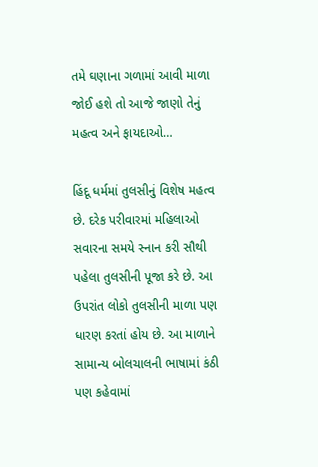તમે ઘણાના ગળામાં આવી માળા જોઈ હશે તો આજે જાણો તેનું મહત્વ અને ફાયદાઓ…

હિંદૂ ધર્મમાં તુલસીનું વિશેષ મહત્વ છે. દરેક પરીવારમાં મહિલાઓ સવારના સમયે સ્નાન કરી સૌથી પહેલા તુલસીની પૂજા કરે છે. આ ઉપરાંત લોકો તુલસીની માળા પણ ધારણ કરતાં હોય છે. આ માળાને સામાન્ય બોલચાલની ભાષામાં કંઠી પણ કહેવામાં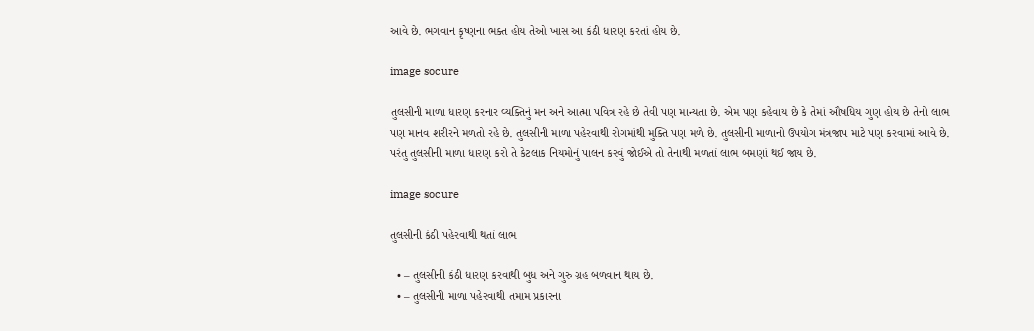આવે છે. ભગવાન કૃષ્ણના ભક્ત હોય તેઓ ખાસ આ કંઠી ધારણ કરતાં હોય છે.

image socure

તુલસીની માળા ધારણ કરનાર વ્યક્તિનું મન અને આત્મા પવિત્ર રહે છે તેવી પણ માન્યતા છે. એમ પણ કહેવાય છે કે તેમાં ઔષધિય ગુણ હોય છે તેનો લાભ પણ માનવ શરીરને મળતો રહે છે. તુલસીની માળા પહેરવાથી રોગમાંથી મુક્તિ પણ મળે છે. તુલસીની માળાનો ઉપયોગ મંત્રજાપ માટે પણ કરવામાં આવે છે. પરંતુ તુલસીની માળા ધારણ કરો તે કેટલાક નિયમોનું પાલન કરવું જોઈએ તો તેનાથી મળતાં લાભ બમણાં થઈ જાય છે.

image socure

તુલસીની કંઠી પહેરવાથી થતાં લાભ

  • – તુલસીની કંઠી ધારણ કરવાથી બુધ અને ગુરુ ગ્રહ બળવાન થાય છે.
  • – તુલસીની માળા પહેરવાથી તમામ પ્રકારના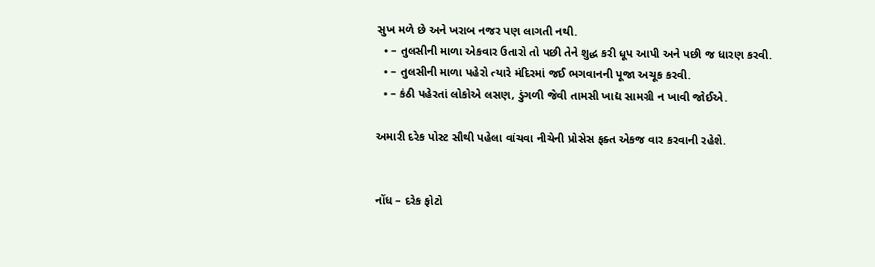સુખ મળે છે અને ખરાબ નજર પણ લાગતી નથી.
  • – તુલસીની માળા એકવાર ઉતારો તો પછી તેને શુદ્ધ કરી ધૂપ આપી અને પછી જ ધારણ કરવી.
  • – તુલસીની માળા પહેરો ત્યારે મંદિરમાં જઈ ભગવાનની પૂજા અચૂક કરવી.
  • – કંઠી પહેરતાં લોકોએ લસણ, ડુંગળી જેવી તામસી ખાદ્ય સામગ્રી ન ખાવી જોઈએ.

અમારી દરેક પોસ્ટ સૌથી પહેલા વાંચવા નીચેની પ્રોસેસ ફક્ત એકજ વાર કરવાની રહેશે.


નોંધ – દરેક ફોટો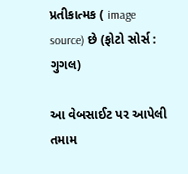પ્રતીકાત્મક ( image source) છે (ફોટો સોર્સ : ગુગલ)

આ વેબસાઈટ પર આપેલી તમામ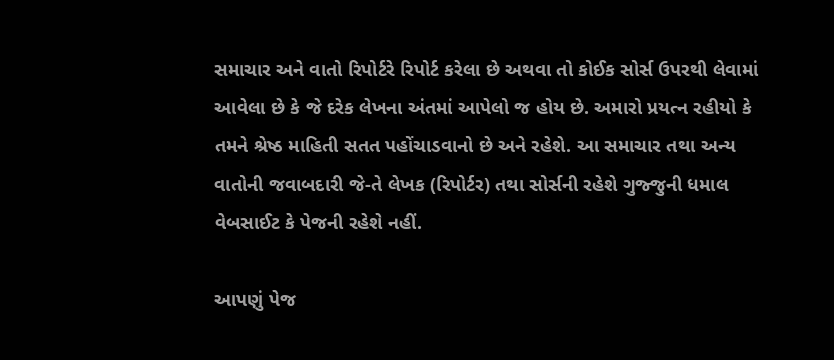સમાચાર અને વાતો રિપોર્ટરે રિપોર્ટ કરેલા છે અથવા તો કોઈક સોર્સ ઉપરથી લેવામાં આવેલા છે કે જે દરેક લેખના અંતમાં આપેલો જ હોય છે. અમારો પ્રયત્ન રહીયો કે તમને શ્રેષ્ઠ માહિતી સતત પહોંચાડવાનો છે અને રહેશે. આ સમાચાર તથા અન્ય વાતોની જવાબદારી જે-તે લેખક (રિપોર્ટર) તથા સોર્સની રહેશે ગુજ્જુની ધમાલ વેબસાઈટ કે પેજની રહેશે નહીં.

આપણું પેજ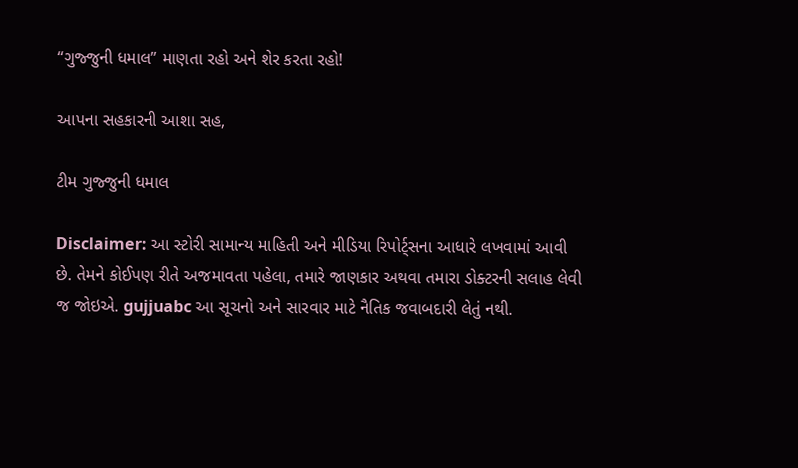“ગુજ્જુની ધમાલ” માણતા રહો અને શેર કરતા રહો!

આપના સહકારની આશા સહ,

ટીમ ગુજ્જુની ધમાલ

Disclaimer: આ સ્ટોરી સામાન્ય માહિતી અને મીડિયા રિપોર્ટ્સના આધારે લખવામાં આવી છે. તેમને કોઈપણ રીતે અજમાવતા પહેલા, તમારે જાણકાર અથવા તમારા ડોક્ટરની સલાહ લેવી જ જોઇએ. gujjuabc આ સૂચનો અને સારવાર માટે નૈતિક જવાબદારી લેતું નથી.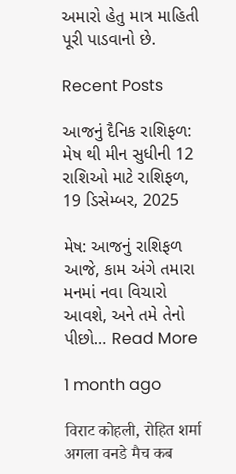અમારો હેતુ માત્ર માહિતી પૂરી પાડવાનો છે.

Recent Posts

આજનું દૈનિક રાશિફળ: મેષ થી મીન સુધીની 12 રાશિઓ માટે રાશિફળ, 19 ડિસેમ્બર, 2025

મેષ: આજનું રાશિફળ આજે, કામ અંગે તમારા મનમાં નવા વિચારો આવશે, અને તમે તેનો પીછો… Read More

1 month ago

विराट कोहली, रोहित शर्मा अगला वनडे मैच कब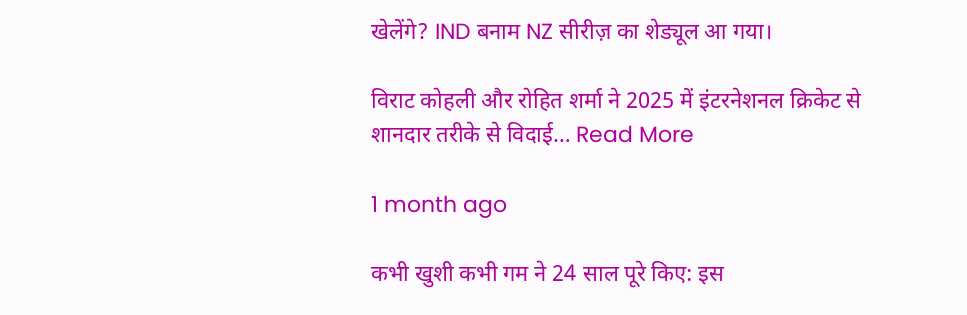खेलेंगे? IND बनाम NZ सीरीज़ का शेड्यूल आ गया।

विराट कोहली और रोहित शर्मा ने 2025 में इंटरनेशनल क्रिकेट से शानदार तरीके से विदाई… Read More

1 month ago

कभी खुशी कभी गम ने 24 साल पूरे किए: इस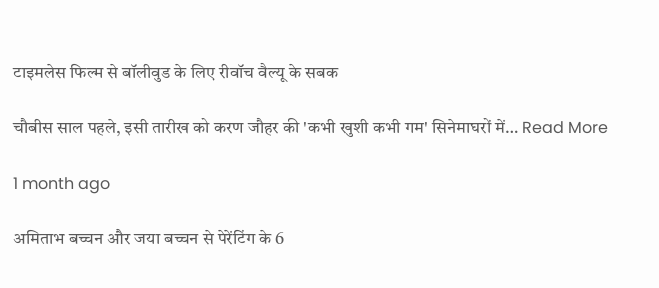टाइमलेस फिल्म से बॉलीवुड के लिए रीवॉच वैल्यू के सबक

चौबीस साल पहले, इसी तारीख को करण जौहर की 'कभी खुशी कभी गम' सिनेमाघरों में… Read More

1 month ago

अमिताभ बच्चन और जया बच्चन से पेरेंटिंग के 6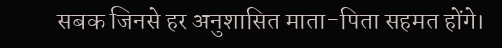सबक जिनसे हर अनुशासित माता-पिता सहमत होंगे।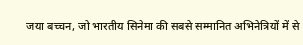जया बच्चन, जो भारतीय सिनेमा की सबसे सम्मानित अभिनेत्रियों में से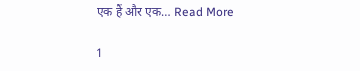एक हैं और एक… Read More

1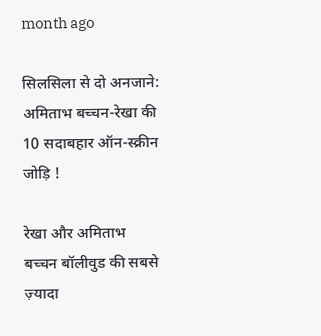month ago

सिलसिला से दो अनजाने: अमिताभ बच्चन-रेखा की 10 सदाबहार ऑन-स्क्रीन जोड़ि !

रेखा और अमिताभ बच्चन बॉलीवुड की सबसे ज़्यादा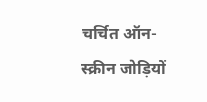चर्चित ऑन-स्क्रीन जोड़ियों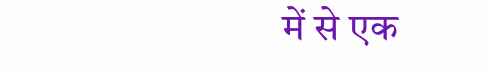में से एक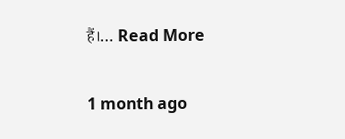हैं।… Read More

1 month ago